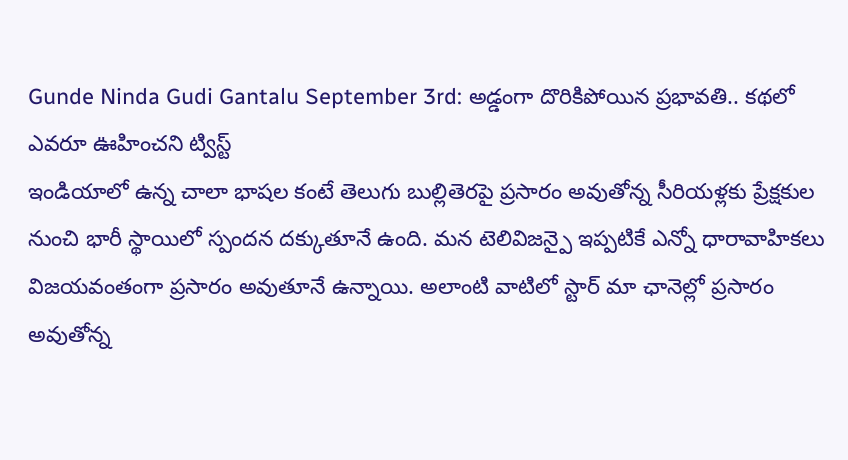Gunde Ninda Gudi Gantalu September 3rd: అడ్డంగా దొరికిపోయిన ప్రభావతి.. కథలో ఎవరూ ఊహించని ట్విస్ట్
ఇండియాలో ఉన్న చాలా భాషల కంటే తెలుగు బుల్లితెరపై ప్రసారం అవుతోన్న సీరియళ్లకు ప్రేక్షకుల నుంచి భారీ స్థాయిలో స్పందన దక్కుతూనే ఉంది. మన టెలివిజన్పై ఇప్పటికే ఎన్నో ధారావాహికలు విజయవంతంగా ప్రసారం అవుతూనే ఉన్నాయి. అలాంటి వాటిలో స్టార్ మా ఛానెల్లో ప్రసారం అవుతోన్న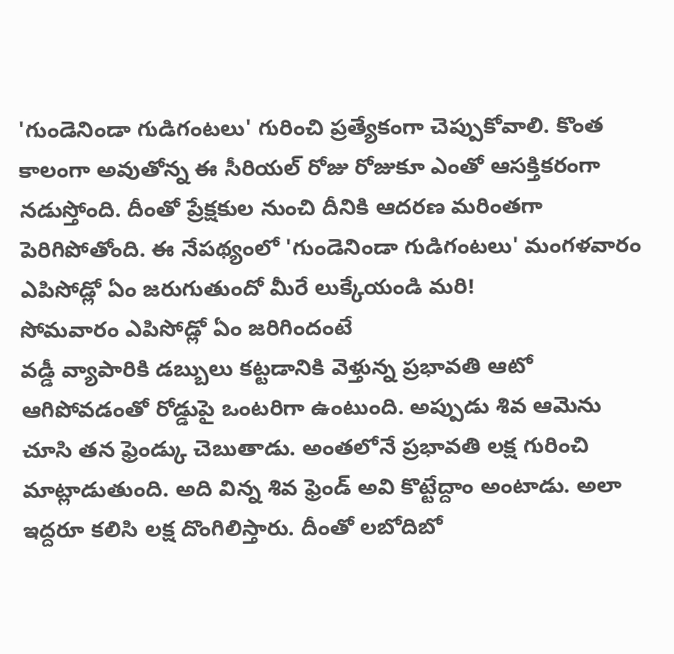'గుండెనిండా గుడిగంటలు' గురించి ప్రత్యేకంగా చెప్పుకోవాలి. కొంత కాలంగా అవుతోన్న ఈ సీరియల్ రోజు రోజుకూ ఎంతో ఆసక్తికరంగా నడుస్తోంది. దీంతో ప్రేక్షకుల నుంచి దీనికి ఆదరణ మరింతగా పెరిగిపోతోంది. ఈ నేపథ్యంలో 'గుండెనిండా గుడిగంటలు' మంగళవారం ఎపిసోడ్లో ఏం జరుగుతుందో మీరే లుక్కేయండి మరి!
సోమవారం ఎపిసోడ్లో ఏం జరిగిందంటే
వడ్డీ వ్యాపారికి డబ్బులు కట్టడానికి వెళ్తున్న ప్రభావతి ఆటో ఆగిపోవడంతో రోడ్డుపై ఒంటరిగా ఉంటుంది. అప్పుడు శివ ఆమెను చూసి తన ఫ్రెండ్కు చెబుతాడు. అంతలోనే ప్రభావతి లక్ష గురించి మాట్లాడుతుంది. అది విన్న శివ ఫ్రెండ్ అవి కొట్టేద్దాం అంటాడు. అలా ఇద్దరూ కలిసి లక్ష దొంగిలిస్తారు. దీంతో లబోదిబో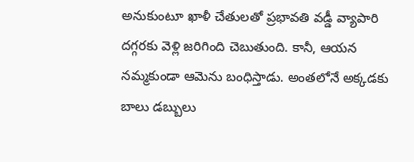అనుకుంటూ ఖాళీ చేతులతో ప్రభావతి వడ్డీ వ్యాపారి దగ్గరకు వెళ్లి జరిగింది చెబుతుంది. కానీ, ఆయన నమ్మకుండా ఆమెను బంధిస్తాడు. అంతలోనే అక్కడకు బాలు డబ్బులు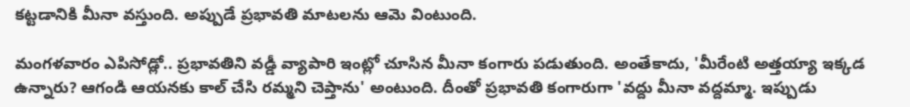కట్టడానికి మీనా వస్తుంది. అప్పుడే ప్రభావతి మాటలను ఆమె వింటుంది.

మంగళవారం ఎపిసోడ్లో.. ప్రభావతిని వడ్డీ వ్యాపారి ఇంట్లో చూసిన మీనా కంగారు పడుతుంది. అంతేకాదు, 'మీరేంటి అత్తయ్యా ఇక్కడ ఉన్నారు? ఆగండి ఆయనకు కాల్ చేసి రమ్మని చెప్తాను' అంటుంది. దీంతో ప్రభావతి కంగారుగా 'వద్దు మీనా వద్దమ్మా. ఇప్పుడు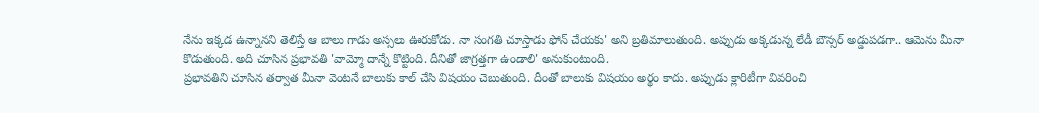నేను ఇక్కడ ఉన్నానని తెలిస్తే ఆ బాలు గాడు అస్సలు ఊరుకోడు. నా సంగతి చూస్తాడు ఫోన్ చేయకు' అని బ్రతిమాలుతుంది. అప్పుడు అక్కడున్న లేడీ బౌన్సర్ అడ్డుపడగా.. ఆమెను మీనా కొడుతుంది. అది చూసిన ప్రభావతి 'వామ్మో దాన్నే కొట్టింది. దీనితో జాగ్రత్తగా ఉండాలి' అనుకుంటుంది.
ప్రభావతిని చూసిన తర్వాత మీనా వెంటనే బాలుకు కాల్ చేసి విషయం చెబుతుంది. దీంతో బాలుకు విషయం అర్థం కాదు. అప్పుడు క్లారిటీగా వివరించి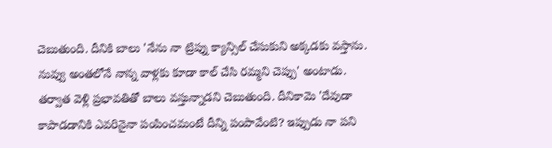చెబుతుంది. దీనికి బాలు 'నేను నా ట్రిప్ను క్యాన్సిల్ చేసుకుని అక్కడకు వస్తాను. నువ్వు అంతలోనే నాన్న వాళ్లకు కూడా కాల్ చేసి రమ్మని చెప్పు' అంటాడు. తర్వాత వెళ్లి ప్రభావతితో బాలు వస్తున్నాడని చెబుతుంది. దీనికామె 'దేవుడా కాపాడడానికి ఎవరినైనా పంపించమంటే దీన్ని పంపావేంటి? ఇప్పుడు నా పని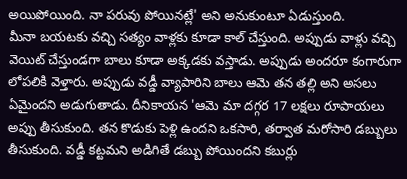అయిపోయింది. నా పరువు పోయినట్లే' అని అనుకుంటూ ఏడుస్తుంది.
మీనా బయటకు వచ్చి సత్యం వాళ్లకు కూడా కాల్ చేస్తుంది. అప్పుడు వాళ్లు వచ్చి వెయిట్ చేస్తుండగా బాలు కూడా అక్కడకు వస్తాడు. అప్పుడు అందరూ కంగారుగా లోపలికి వెళ్తారు. అప్పుడు వడ్డీ వ్యాపారిని బాలు ఆమె తన తల్లి అని అసలు ఏమైందని అడుగుతాడు. దీనికాయన 'ఆమె మా దగ్గర 17 లక్షలు రూపాయలు అప్పు తీసుకుంది. తన కొడుకు పెళ్లి ఉందని ఒకసారి, తర్వాత మరోసారి డబ్బులు తీసుకుంది. వడ్డీ కట్టమని అడిగితే డబ్బు పోయిందని కబుర్లు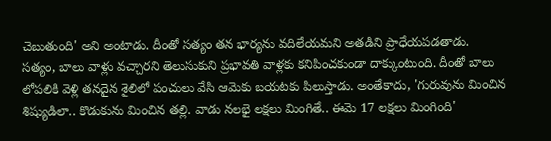చెబుతుంది' అని అంటాడు. దీంతో సత్యం తన భార్యను వదిలేయమని అతడిని ప్రాధేయపడతాడు.
సత్యం, బాలు వాళ్లు వచ్చారని తెలుసుకుని ప్రభావతి వాళ్లకు కనిపించకుండా దాక్కుంటుంది. దీంతో బాలు లోపలికి వెళ్లి తనదైన శైలిలో పంచులు వేసి ఆమెకు బయటకు పిలుస్తాడు. అంతేకాదు, 'గురువును మించిన శిష్యుడిలా.. కొడుకును మించిన తల్లి. వాడు నలభై లక్షలు మింగితే.. ఈమె 17 లక్షలు మింగింది'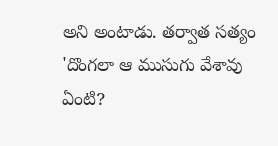అని అంటాడు. తర్వాత సత్యం 'దొంగలా ఆ ముసుగు వేశావు ఏంటి?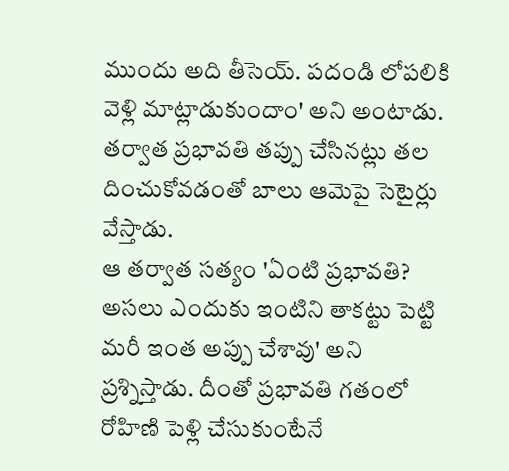ముందు అది తీసెయ్. పదండి లోపలికి వెళ్లి మాట్లాడుకుందాం' అని అంటాడు. తర్వాత ప్రభావతి తప్పు చేసినట్లు తల దించుకోవడంతో బాలు ఆమెపై సెటైర్లు వేస్తాడు.
ఆ తర్వాత సత్యం 'ఏంటి ప్రభావతి? అసలు ఎందుకు ఇంటిని తాకట్టు పెట్టి మరీ ఇంత అప్పు చేశావు' అని ప్రశ్నిస్తాడు. దీంతో ప్రభావతి గతంలో రోహిణి పెళ్లి చేసుకుంటేనే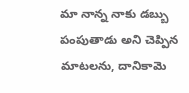మా నాన్న నాకు డబ్బు పంపుతాడు అని చెప్పిన మాటలను, దానికామె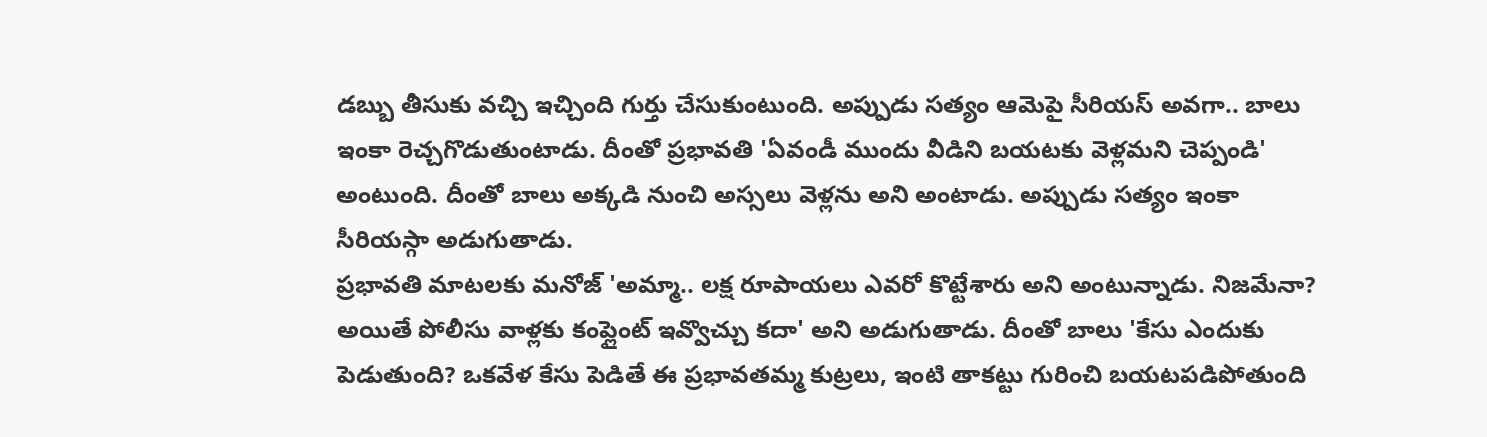డబ్బు తీసుకు వచ్చి ఇచ్చింది గుర్తు చేసుకుంటుంది. అప్పుడు సత్యం ఆమెపై సీరియస్ అవగా.. బాలు ఇంకా రెచ్చగొడుతుంటాడు. దీంతో ప్రభావతి 'ఏవండీ ముందు వీడిని బయటకు వెళ్లమని చెప్పండి' అంటుంది. దీంతో బాలు అక్కడి నుంచి అస్సలు వెళ్లను అని అంటాడు. అప్పుడు సత్యం ఇంకా సీరియస్గా అడుగుతాడు.
ప్రభావతి మాటలకు మనోజ్ 'అమ్మా.. లక్ష రూపాయలు ఎవరో కొట్టేశారు అని అంటున్నాడు. నిజమేనా? అయితే పోలీసు వాళ్లకు కంప్లైంట్ ఇవ్వొచ్చు కదా' అని అడుగుతాడు. దీంతో బాలు 'కేసు ఎందుకు పెడుతుంది? ఒకవేళ కేసు పెడితే ఈ ప్రభావతమ్మ కుట్రలు, ఇంటి తాకట్టు గురించి బయటపడిపోతుంది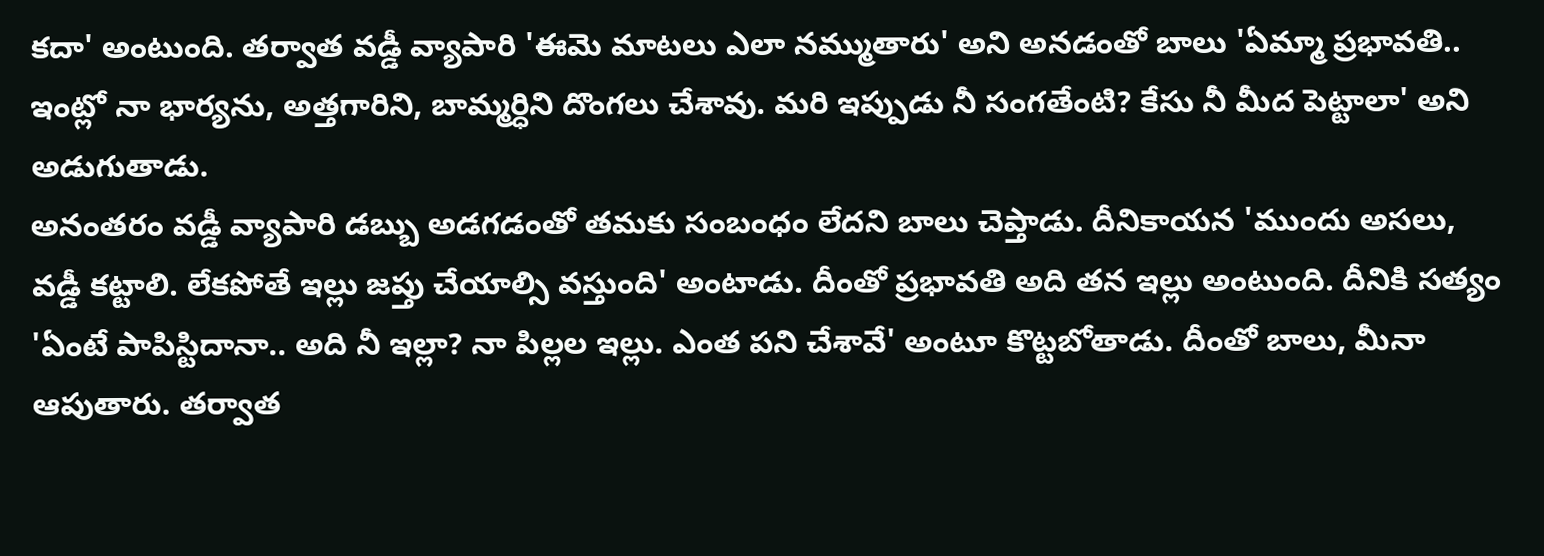కదా' అంటుంది. తర్వాత వడ్డీ వ్యాపారి 'ఈమె మాటలు ఎలా నమ్ముతారు' అని అనడంతో బాలు 'ఏమ్మా ప్రభావతి.. ఇంట్లో నా భార్యను, అత్తగారిని, బామ్మర్ధిని దొంగలు చేశావు. మరి ఇప్పుడు నీ సంగతేంటి? కేసు నీ మీద పెట్టాలా' అని అడుగుతాడు.
అనంతరం వడ్డీ వ్యాపారి డబ్బు అడగడంతో తమకు సంబంధం లేదని బాలు చెప్తాడు. దీనికాయన 'ముందు అసలు, వడ్డీ కట్టాలి. లేకపోతే ఇల్లు జప్తు చేయాల్సి వస్తుంది' అంటాడు. దీంతో ప్రభావతి అది తన ఇల్లు అంటుంది. దీనికి సత్యం 'ఏంటే పాపిస్టిదానా.. అది నీ ఇల్లా? నా పిల్లల ఇల్లు. ఎంత పని చేశావే' అంటూ కొట్టబోతాడు. దీంతో బాలు, మీనా ఆపుతారు. తర్వాత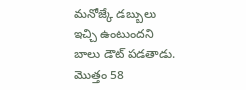మనోజ్కే డబ్బులు ఇచ్చి ఉంటుందని బాలు డౌట్ పడతాడు. మొత్తం 58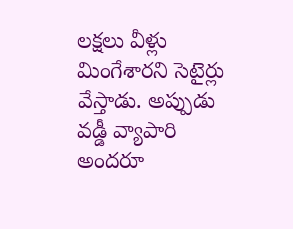లక్షలు వీళ్లు మింగేశారని సెటైర్లు వేస్తాడు. అప్పుడు వడ్డీ వ్యాపారి అందరూ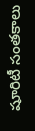షూరిటీ సంతకాలు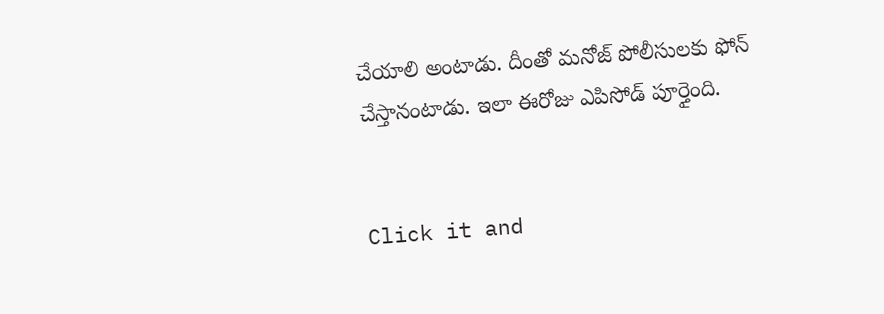చేయాలి అంటాడు. దీంతో మనోజ్ పోలీసులకు ఫోన్ చేస్తానంటాడు. ఇలా ఈరోజు ఎపిసోడ్ పూర్తైంది.


Click it and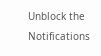Unblock the Notifications